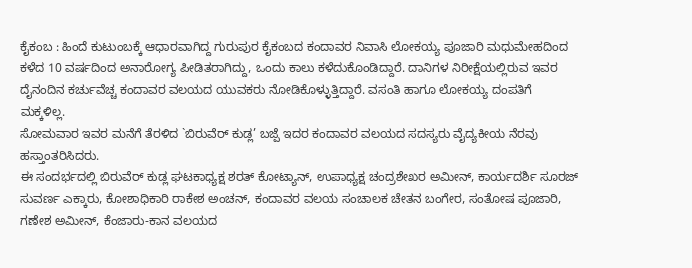ಕೈಕಂಬ : ಹಿಂದೆ ಕುಟುಂಬಕ್ಕೆ ಆಧಾರವಾಗಿದ್ದ ಗುರುಪುರ ಕೈಕಂಬದ ಕಂದಾವರ ನಿವಾಸಿ ಲೋಕಯ್ಯ ಪೂಜಾರಿ ಮಧುಮೇಹದಿಂದ ಕಳೆದ 10 ವರ್ಷದಿಂದ ಅನಾರೋಗ್ಯ ಪೀಡಿತರಾಗಿದ್ದು, ಒಂದು ಕಾಲು ಕಳೆದುಕೊಂಡಿದ್ದಾರೆ. ದಾನಿಗಳ ನಿರೀಕ್ಷೆಯಲ್ಲಿರುವ ಇವರ ದೈನಂದಿನ ಕರ್ಚುವೆಚ್ಚ ಕಂದಾವರ ವಲಯದ ಯುವಕರು ನೋಡಿಕೊಳ್ಳುತ್ತಿದ್ದಾರೆ. ವಸಂತಿ ಹಾಗೂ ಲೋಕಯ್ಯ ದಂಪತಿಗೆ ಮಕ್ಕಳಿಲ್ಲ.
ಸೋಮವಾರ ಇವರ ಮನೆಗೆ ತೆರಳಿದ `ಬಿರುವೆರ್ ಕುಡ್ಲ’ ಬಜ್ಪೆ ಇದರ ಕಂದಾವರ ವಲಯದ ಸದಸ್ಯರು ವೈದ್ಯಕೀಯ ನೆರವು ಹಸ್ತಾಂತರಿಸಿದರು.
ಈ ಸಂದರ್ಭದಲ್ಲಿ ಬಿರುವೆರ್ ಕುಡ್ಲ ಘಟಕಾಧ್ಯಕ್ಷ ಶರತ್ ಕೋಟ್ಯಾನ್, ಉಪಾಧ್ಯಕ್ಷ ಚಂದ್ರಶೇಖರ ಅಮೀನ್, ಕಾರ್ಯದರ್ಶಿ ಸೂರಜ್ ಸುವರ್ಣ ಎಕ್ಕಾರು, ಕೋಶಾಧಿಕಾರಿ ರಾಕೇಶ ಅಂಚನ್, ಕಂದಾವರ ವಲಯ ಸಂಚಾಲಕ ಚೇತನ ಬಂಗೇರ, ಸಂತೋಷ ಪೂಜಾರಿ, ಗಣೇಶ ಅಮೀನ್, ಕೆಂಜಾರು-ಕಾನ ವಲಯದ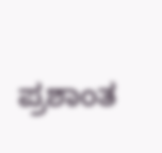ಪ್ರಶಾಂತ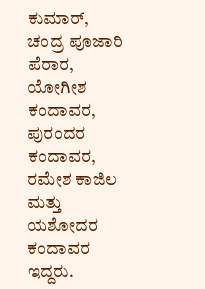ಕುಮಾರ್, ಚಂದ್ರ ಪೂಜಾರಿ ಪೆರಾರ, ಯೋಗೀಶ ಕಂದಾವರ, ಪುರಂದರ ಕಂದಾವರ, ರಮೇಶ ಕಾಜಿಲ ಮತ್ತು ಯಶೋದರ ಕಂದಾವರ ಇದ್ದರು.